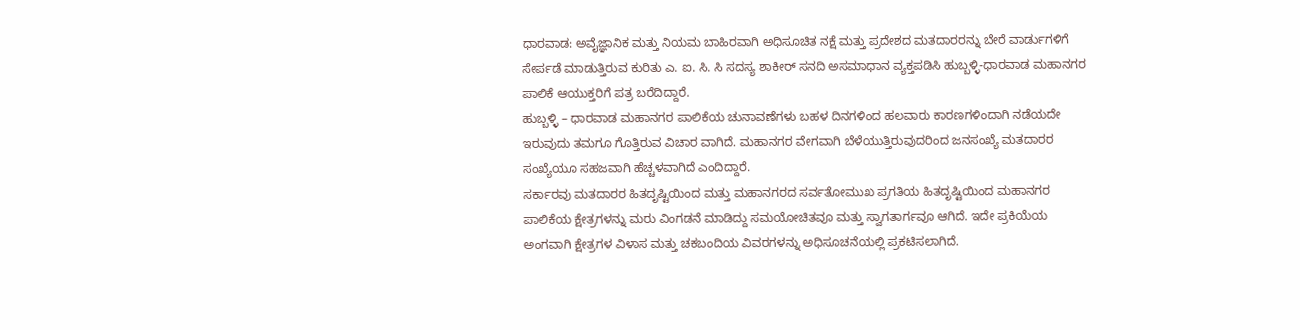ಧಾರವಾಡ: ಅವೈಜ್ಞಾನಿಕ ಮತ್ತು ನಿಯಮ ಬಾಹಿರವಾಗಿ ಅಧಿಸೂಚಿತ ನಕ್ಷೆ ಮತ್ತು ಪ್ರದೇಶದ ಮತದಾರರನ್ನು ಬೇರೆ ವಾರ್ಡುಗಳಿಗೆ ಸೇರ್ಪಡೆ ಮಾಡುತ್ತಿರುವ ಕುರಿತು ಎ. ಐ. ಸಿ. ಸಿ ಸದಸ್ಯ ಶಾಕೀರ್ ಸನದಿ ಅಸಮಾಧಾನ ವ್ಯಕ್ತಪಡಿಸಿ ಹುಬ್ಬಳ್ಳಿ-ಧಾರವಾಡ ಮಹಾನಗರ ಪಾಲಿಕೆ ಆಯುಕ್ತರಿಗೆ ಪತ್ರ ಬರೆದಿದ್ದಾರೆ.
ಹುಬ್ಬಳ್ಳಿ – ಧಾರವಾಡ ಮಹಾನಗರ ಪಾಲಿಕೆಯ ಚುನಾವಣೆಗಳು ಬಹಳ ದಿನಗಳಿಂದ ಹಲವಾರು ಕಾರಣಗಳಿಂದಾಗಿ ನಡೆಯದೇ ಇರುವುದು ತಮಗೂ ಗೊತ್ತಿರುವ ವಿಚಾರ ವಾಗಿದೆ. ಮಹಾನಗರ ವೇಗವಾಗಿ ಬೆಳೆಯುತ್ತಿರುವುದರಿಂದ ಜನಸಂಖ್ಯೆ ಮತದಾರರ ಸಂಖ್ಯೆಯೂ ಸಹಜವಾಗಿ ಹೆಚ್ಚಳವಾಗಿದೆ ಎಂದಿದ್ದಾರೆ.
ಸರ್ಕಾರವು ಮತದಾರರ ಹಿತದೃಷ್ಟಿಯಿಂದ ಮತ್ತು ಮಹಾನಗರದ ಸರ್ವತೋಮುಖ ಪ್ರಗತಿಯ ಹಿತದೃಷ್ಟಿಯಿಂದ ಮಹಾನಗರ ಪಾಲಿಕೆಯ ಕ್ಷೇತ್ರಗಳನ್ನು ಮರು ವಿಂಗಡನೆ ಮಾಡಿದ್ದು ಸಮಯೋಚಿತವೂ ಮತ್ತು ಸ್ವಾಗತಾರ್ಗವೂ ಆಗಿದೆ. ಇದೇ ಪ್ರಕಿಯೆಯ ಅಂಗವಾಗಿ ಕ್ಷೇತ್ರಗಳ ವಿಳಾಸ ಮತ್ತು ಚಕಬಂದಿಯ ವಿವರಗಳನ್ನು ಅಧಿಸೂಚನೆಯಲ್ಲಿ ಪ್ರಕಟಿಸಲಾಗಿದೆ.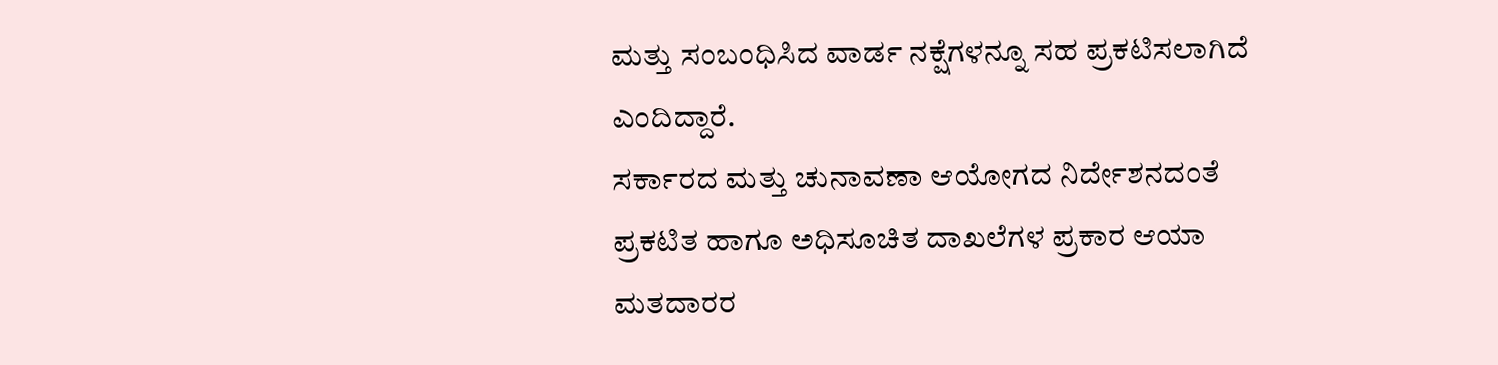ಮತ್ತು ಸಂಬಂಧಿಸಿದ ವಾರ್ಡ ನಕ್ಷೆಗಳನ್ನೂ ಸಹ ಪ್ರಕಟಿಸಲಾಗಿದೆ ಎಂದಿದ್ದಾರೆ.
ಸರ್ಕಾರದ ಮತ್ತು ಚುನಾವಣಾ ಆಯೋಗದ ನಿರ್ದೇಶನದಂತೆ ಪ್ರಕಟಿತ ಹಾಗೂ ಅಧಿಸೂಚಿತ ದಾಖಲೆಗಳ ಪ್ರಕಾರ ಆಯಾ ಮತದಾರರ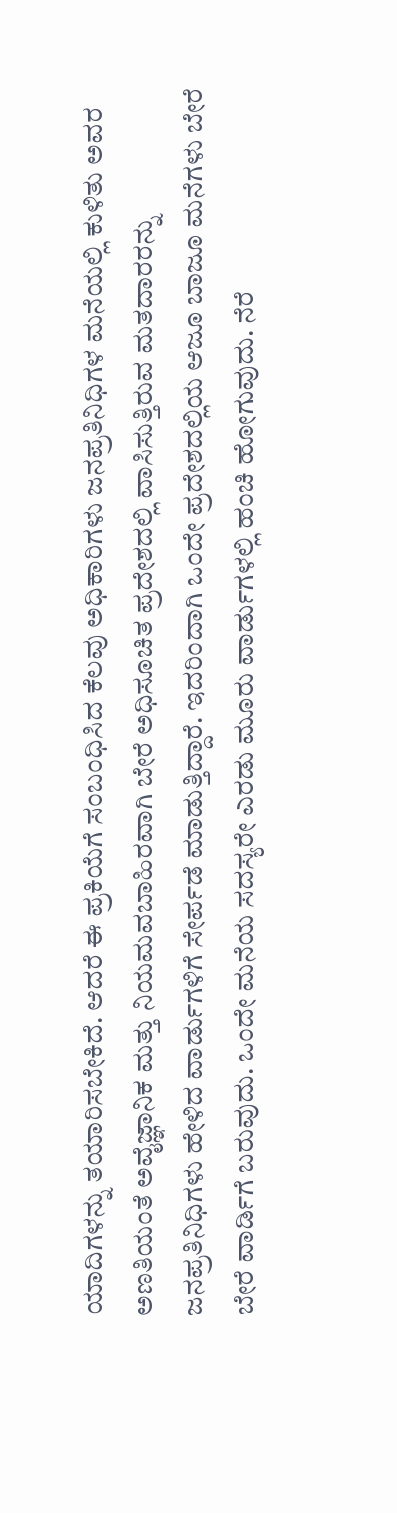ಯಾದಿಗಳನ್ನು ತಯಾರಿಸಬೇಕಿದೆ. ಆದರೆ ಈ ಪ್ರಕಿಯೆಗೆ ಸಂಬಂಧಿಸಿದ ಕೆಲವು ಅಧಿಕಾರಿಗಳು ಜನಪ್ರತಿನಿಧಿಗಳ ಮನೆಯಲ್ಲಿ ಕುಳಿತು ಅವರ ಅಣತಿಯಂತೆ ಅವೈಜ್ಞಾನಿಕ ಮತ್ತು ನಿಯಮವಬಾಹಿರವಾಗಿ ಬೇರೆ ಅಧಿಸೂಚಿತ ಪ್ರದೇಶದಲ್ಲಿ ವಾಸಿಸುತ್ತಿರುವ ಮತದಾರರನ್ನು ಜನಪ್ರತಿನಿಧಿಗಳು ಹೇಳಿದ ವಾರ್ಡುಗಳಿಗೆ ಸೇರ್ಪಡೆ ಮಾಡುತ್ತಿದ್ದಾರೆ. ಇದರಿಂದಾಗಿ ಒಂದೇ ಪ್ರದೇಶದಲ್ಲಿಯ ಆಜೂ ಬಾಜೂ ಮನೆಗಳು ಬೇರೆ ಬೇರೆ ವಾರ್ಡಿಗೆ ಬರುವುದು. ಒಂದೇ ಮನೆಯ ಸದಸ್ಯರೇ ಎರಡು ಮೂರು ವಾರ್ಡುಗಳಲ್ಲಿ ಹಂಚಿ ಹೋಗುವುದು. ನೆರೆ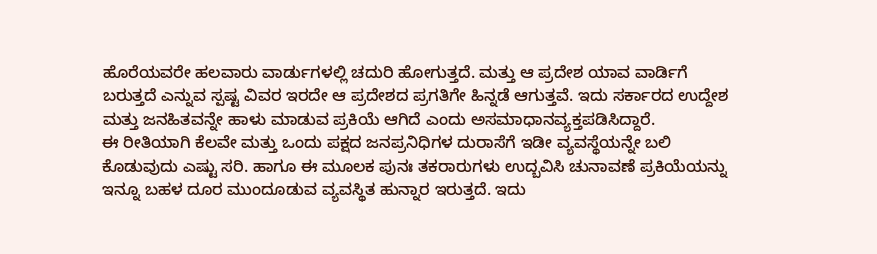ಹೊರೆಯವರೇ ಹಲವಾರು ವಾರ್ಡುಗಳಲ್ಲಿ ಚದುರಿ ಹೋಗುತ್ತದೆ. ಮತ್ತು ಆ ಪ್ರದೇಶ ಯಾವ ವಾರ್ಡಿಗೆ ಬರುತ್ತದೆ ಎನ್ನುವ ಸ್ಪಷ್ಟ ವಿವರ ಇರದೇ ಆ ಪ್ರದೇಶದ ಪ್ರಗತಿಗೇ ಹಿನ್ನಡೆ ಆಗುತ್ತವೆ. ಇದು ಸರ್ಕಾರದ ಉದ್ದೇಶ ಮತ್ತು ಜನಹಿತವನ್ನೇ ಹಾಳು ಮಾಡುವ ಪ್ರಕಿಯೆ ಆಗಿದೆ ಎಂದು ಅಸಮಾಧಾನವ್ಯಕ್ತಪಡಿಸಿದ್ದಾರೆ.
ಈ ರೀತಿಯಾಗಿ ಕೆಲವೇ ಮತ್ತು ಒಂದು ಪಕ್ಷದ ಜನಪ್ರನಿಧಿಗಳ ದುರಾಸೆಗೆ ಇಡೀ ವ್ಯವಸ್ಥೆಯನ್ನೇ ಬಲಿ ಕೊಡುವುದು ಎಷ್ಟು ಸರಿ. ಹಾಗೂ ಈ ಮೂಲಕ ಪುನಃ ತಕರಾರುಗಳು ಉದ್ಬವಿಸಿ ಚುನಾವಣೆ ಪ್ರಕಿಯೆಯನ್ನು ಇನ್ನೂ ಬಹಳ ದೂರ ಮುಂದೂಡುವ ವ್ಯವಸ್ಥಿತ ಹುನ್ನಾರ ಇರುತ್ತದೆ. ಇದು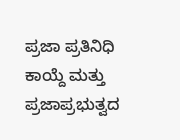ಪ್ರಜಾ ಪ್ರತಿನಿಧಿ ಕಾಯ್ದೆ ಮತ್ತು ಪ್ರಜಾಪ್ರಭುತ್ವದ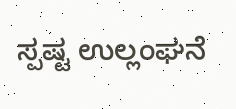ಸ್ಪಷ್ಟ ಉಲ್ಲಂಘನೆ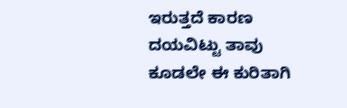ಇರುತ್ತದೆ ಕಾರಣ ದಯವಿಟ್ಟು ತಾವು ಕೂಡಲೇ ಈ ಕುರಿತಾಗಿ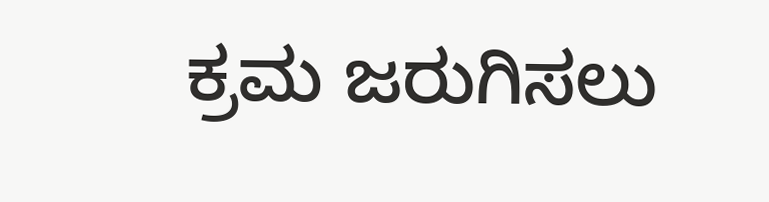ಕ್ರಮ ಜರುಗಿಸಲು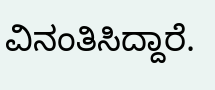ವಿನಂತಿಸಿದ್ದಾರೆ.